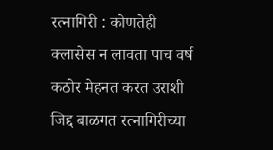रत्नागिरी : कोणतेही क्लासेस न लावता पाच वर्ष कठोर मेहनत करत उराशी जिद्द बाळगत रत्नागिरीच्या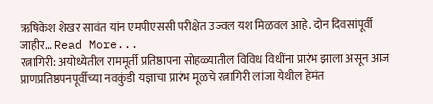ऋषिकेश शेखर सावंत यांन एमपीएससी परीक्षेत उज्वल यश मिळवल आहे. दोन दिवसांपूर्वी जाहीर… Read More...
रत्नागिरी: अयोध्येतील राममूर्ती प्रतिष्ठापना सोहळ्यातील विविध विधींना प्रारंभ झाला असून आज प्राणप्रतिष्ठपनपूर्वीच्या नवकुंडी यज्ञाचा प्रारंभ मूळचे रत्नागिरी लांजा येथील हेमंत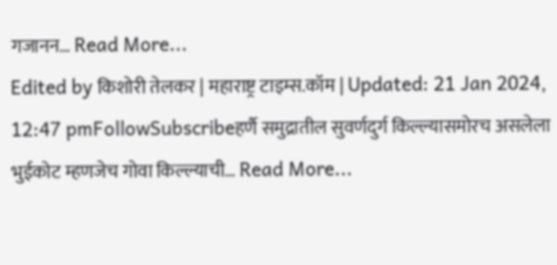गजानन… Read More...
Edited by किशोरी तेलकर | महाराष्ट्र टाइम्स.कॉम | Updated: 21 Jan 2024, 12:47 pmFollowSubscribeहर्णै समुद्रातील सुवर्णदुर्ग किल्ल्यासमोरच असलेला भुईकोट म्हणजेच गोवा किल्ल्याची… Read More...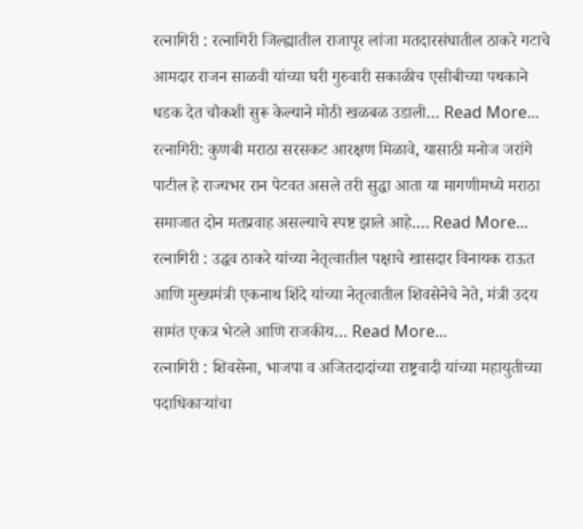रत्नागिरी : रत्नागिरी जिल्ह्यातील राजापूर लांजा मतदारसंघातील ठाकरे गटाचे आमदार राजन साळवी यांच्या घरी गुरुवारी सकाळीच एसीबीच्या पथकाने धडक देत चौकशी सुरू केल्याने मोठी खळबळ उडाली… Read More...
रत्नागिरी: कुणबी मराठा सरसकट आरक्षण मिळावे, यासाठी मनोज जरांगे पाटील हे राज्यभर रान पेटवत असले तरी सुद्धा आता या मागणीमध्ये मराठा समाजात दोन मतप्रवाह असल्याचे स्पष्ट झाले आहे.… Read More...
रत्नागिरी : उद्धव ठाकरे यांच्या नेतृत्वातील पक्षाचे खासदार विनायक राऊत आणि मुख्यमंत्री एकनाथ शिंदे यांच्या नेतृत्वातील शिवसेनेचे नेते, मंत्री उदय सामंत एकत्र भेटले आणि राजकीय… Read More...
रत्नागिरी : शिवसेना, भाजपा व अजितदादांच्या राष्ट्रवादी यांच्या महायुतीच्या पदाधिकाऱ्यांचा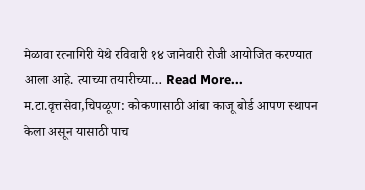मेळावा रत्नागिरी येथे रविवारी १४ जानेवारी रोजी आयोजित करण्यात आला आहे. त्याच्या तयारीच्या… Read More...
म.टा.वृत्तसेवा,चिपळूण: कोकणासाठी आंबा काजू बोर्ड आपण स्थापन केला असून यासाठी पाच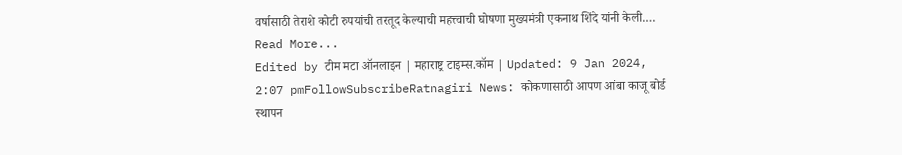वर्षासाठी तेराशे कोटी रुपयांची तरतूद केल्याची महत्त्वाची घोषणा मुख्यमंत्री एकनाथ शिंदे यांनी केली.… Read More...
Edited by टीम मटा ऑनलाइन | महाराष्ट्र टाइम्स.कॉम | Updated: 9 Jan 2024, 2:07 pmFollowSubscribeRatnagiri News: कोकणासाठी आपण आंबा काजू बोर्ड स्थापन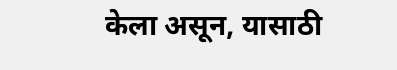केला असून, यासाठी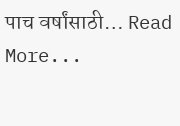पाच वर्षांसाठी… Read More...